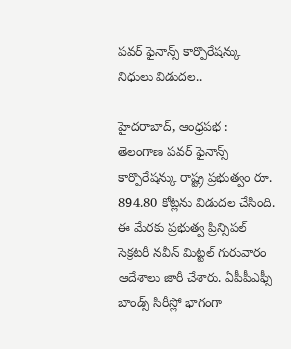పవర్ ఫైనాన్స్ కార్పొరేషన్కు నిధులు విడుదల..

హైదరాబాద్, ఆంధ్రపభ : తెలంగాణ పవర్ ఫైనాన్స్ కార్పొరేషన్కు రాష్ట్ర ప్రభుత్వం రూ. 894.80 కోట్లను విడుదల చేసింది. ఈ మేరకు ప్రభుత్వ ప్రిన్సిపల్ సెక్రటరీ నవీన్ మిట్టల్ గురువారం ఆదేశాలు జారీ చేశారు. ఏపీపీఎఫ్సీ బాండ్స్ సిరీస్లో భాగంగా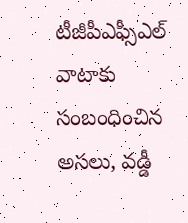టీజీపీఎఫ్సీఎల్ వాటాకు సంబంధించిన అసలు, వడ్డీ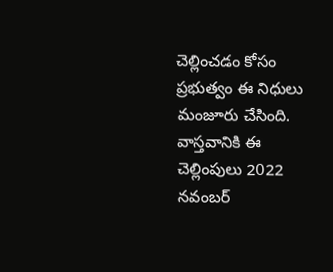చెల్లించడం కోసం ప్రభుత్వం ఈ నిధులు మంజూరు చేసింది. వాస్తవానికి ఈ చెల్లింపులు 2022 నవంబర్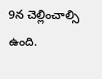9న చెల్లించాల్సి ఉంది.